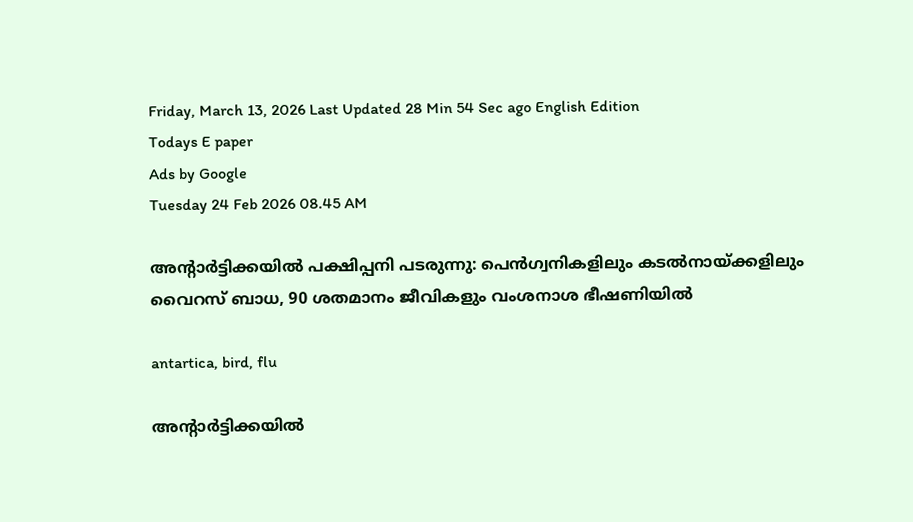Friday, March 13, 2026 Last Updated 28 Min 54 Sec ago English Edition
Todays E paper
Ads by Google
Tuesday 24 Feb 2026 08.45 AM

അന്റാര്‍ട്ടിക്കയില്‍ പക്ഷിപ്പനി പടരുന്നു: പെന്‍ഗ്വനികളിലും കടല്‍നായ്ക്കളിലും വൈറസ് ബാധ, 90 ശതമാനം ജീവികളും വംശനാശ ഭീഷണിയില്‍

antartica, bird, flu

അന്റാര്‍ട്ടിക്കയില്‍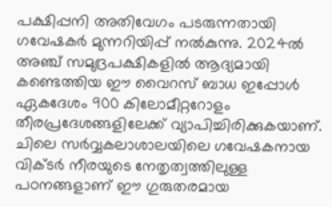പക്ഷിപ്പനി അതിവേഗം പടരുന്നതായി ഗവേഷകര്‍ മുന്നറിയിപ്പ് നല്‍കുന്നു. 2024ല്‍ അഞ്ച് സമുദ്രപക്ഷികളില്‍ ആദ്യമായി കണ്ടെത്തിയ ഈ വൈറസ് ബാധ ഇപ്പോള്‍ ഏകദേശം 900 കിലോമീറ്ററോളം തീരപ്രദേശങ്ങളിലേക്ക് വ്യാപിച്ചിരിക്കുകയാണ്. ചിലെ സര്‍വ്വകലാശാലയിലെ ഗവേഷകനായ വിക്ടര്‍ നീരയുടെ നേതൃത്വത്തിലുള്ള പഠനങ്ങളാണ് ഈ ഗുരുതരമായ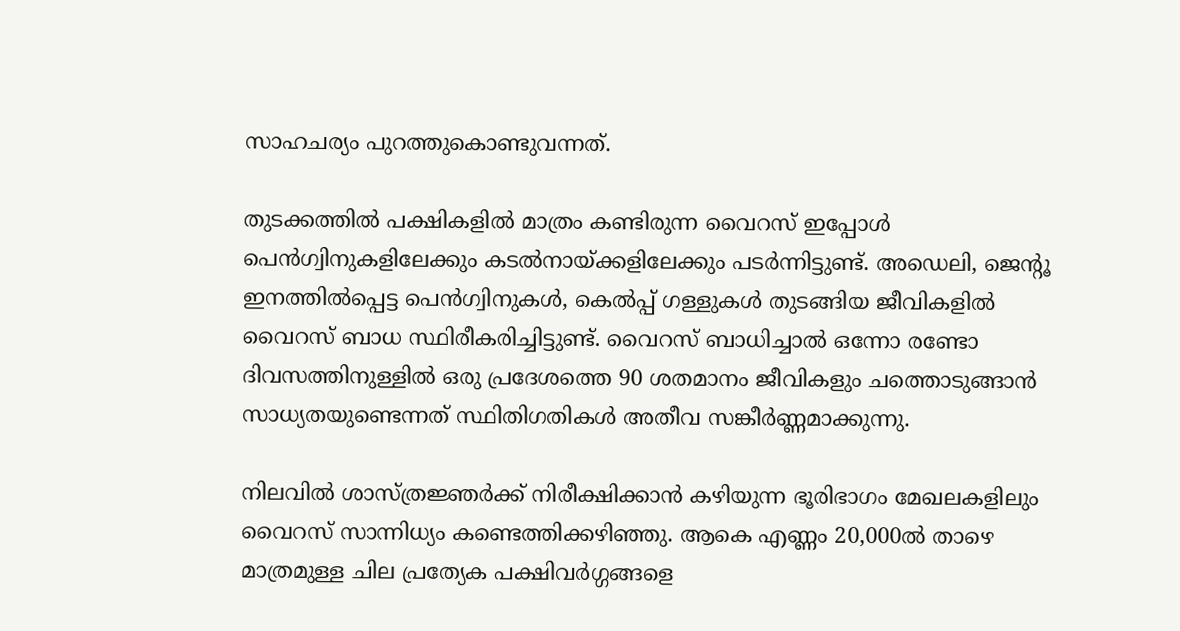സാഹചര്യം പുറത്തുകൊണ്ടുവന്നത്.

തുടക്കത്തില്‍ പക്ഷികളില്‍ മാത്രം കണ്ടിരുന്ന വൈറസ് ഇപ്പോള്‍ പെന്‍ഗ്വിനുകളിലേക്കും കടല്‍നായ്ക്കളിലേക്കും പടര്‍ന്നിട്ടുണ്ട്. അഡെലി, ജെന്റൂ ഇനത്തില്‍പ്പെട്ട പെന്‍ഗ്വിനുകള്‍, കെല്‍പ്പ് ഗള്ളുകള്‍ തുടങ്ങിയ ജീവികളില്‍ വൈറസ് ബാധ സ്ഥിരീകരിച്ചിട്ടുണ്ട്. വൈറസ് ബാധിച്ചാല്‍ ഒന്നോ രണ്ടോ ദിവസത്തിനുള്ളില്‍ ഒരു പ്രദേശത്തെ 90 ശതമാനം ജീവികളും ചത്തൊടുങ്ങാന്‍ സാധ്യതയുണ്ടെന്നത് സ്ഥിതിഗതികള്‍ അതീവ സങ്കീര്‍ണ്ണമാക്കുന്നു.

നിലവില്‍ ശാസ്ത്രജ്ഞര്‍ക്ക് നിരീക്ഷിക്കാന്‍ കഴിയുന്ന ഭൂരിഭാഗം മേഖലകളിലും വൈറസ് സാന്നിധ്യം കണ്ടെത്തിക്കഴിഞ്ഞു. ആകെ എണ്ണം 20,000ല്‍ താഴെ മാത്രമുള്ള ചില പ്രത്യേക പക്ഷിവര്‍ഗ്ഗങ്ങളെ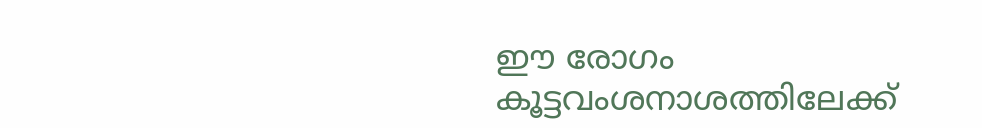ഈ രോഗം കൂട്ടവംശനാശത്തിലേക്ക്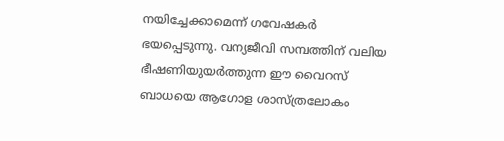നയിച്ചേക്കാമെന്ന് ഗവേഷകര്‍ ഭയപ്പെടുന്നു. വന്യജീവി സമ്പത്തിന് വലിയ ഭീഷണിയുയര്‍ത്തുന്ന ഈ വൈറസ് ബാധയെ ആഗോള ശാസ്ത്രലോകം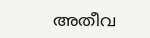അതീവ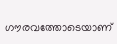ഗൗരവത്തോടെയാണ്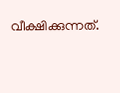വീക്ഷിക്കുന്നത്.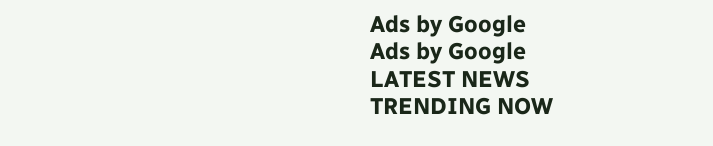Ads by Google
Ads by Google
LATEST NEWS
TRENDING NOW